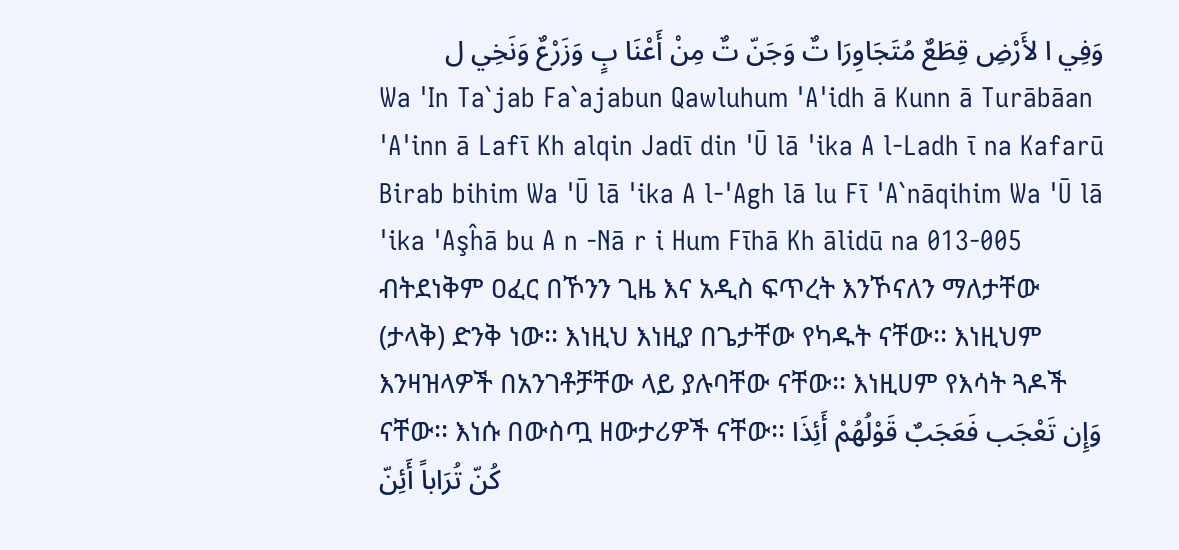وَفِي ا لأَرْضِ قِطَعٌ مُتَجَاوِرَا تٌ وَجَنّ تٌ مِنْ أَعْنَا بٍ وَزَرْعٌ وَنَخِي ل
Wa 'In Ta`jab Fa`ajabun Qawluhum 'A'idh ā Kunn ā Turābāan 'A'inn ā Lafī Kh alqin Jadī din 'Ū lā 'ika A l-Ladh ī na Kafarū Birab bihim Wa 'Ū lā 'ika A l-'Agh lā lu Fī 'A`nāqihim Wa 'Ū lā 'ika 'Aşĥā bu A n -Nā r i Hum Fīhā Kh ālidū na 013-005 ብትደነቅም ዐፈር በኾንን ጊዜ እና አዲስ ፍጥረት እንኾናለን ማለታቸው (ታላቅ) ድንቅ ነው፡፡ እነዚህ እነዚያ በጌታቸው የካዱት ናቸው፡፡ እነዚህም እንዛዝላዎች በአንገቶቻቸው ላይ ያሉባቸው ናቸው፡፡ እነዚሀም የእሳት ጓዶች ናቸው፡፡ እነሱ በውስጧ ዘውታሪዎች ናቸው፡፡ وَإِن تَعْجَب فَعَجَبٌ قَوْلُهُمْ أَئِذَا كُنّ تُرَاباً أَئِنّ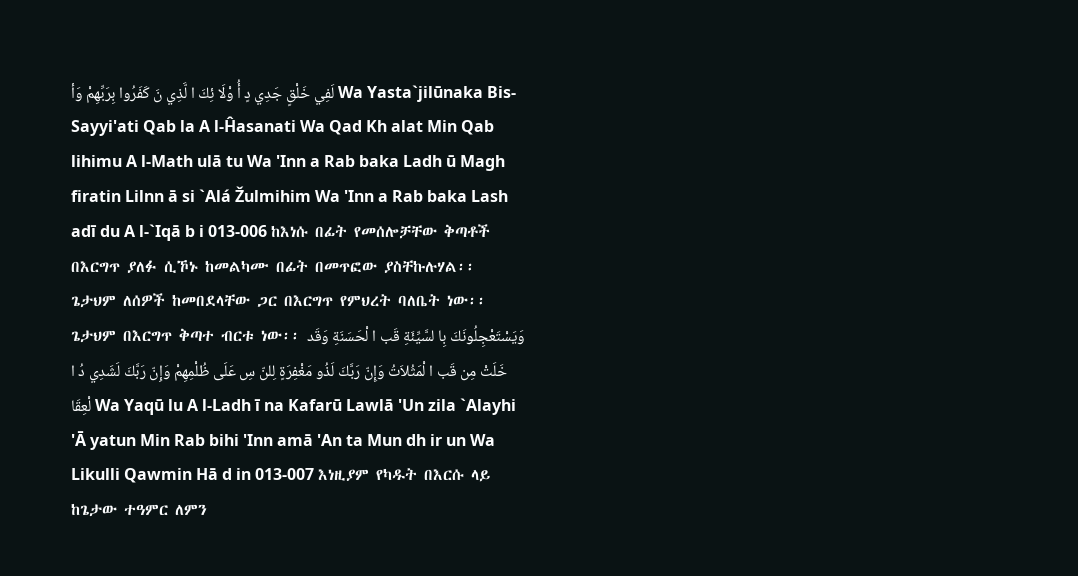لَفِي خَلْقٍ جَدِي دٍ أُ وْلَا ئِكَ ا لَّذِي نَ كَفَرُوا بِرَبِّهِمْ وَأ Wa Yasta`jilūnaka Bis-Sayyi'ati Qab la A l-Ĥasanati Wa Qad Kh alat Min Qab lihimu A l-Math ulā tu Wa 'Inn a Rab baka Ladh ū Magh firatin Lilnn ā si `Alá Žulmihim Wa 'Inn a Rab baka Lash adī du A l-`Iqā b i 013-006 ከእነሱ በፊት የመሰሎቻቸው ቅጣቶች በእርግጥ ያለፉ ሲኾኑ ከመልካሙ በፊት በመጥፎው ያስቸኩሉሃል፡፡ ጌታህም ለሰዎች ከመበደላቸው ጋር በእርግጥ የምህረት ባለቤት ነው፡፡ ጌታህም በእርግጥ ቅጣተ ብርቱ ነው፡፡ وَيَسْتَعْجِلُونَكَ بِا لسَّيِّئَةِ قَب ا لْحَسَنَةِ وَقَد خَلَتْ مِن قَب ا لْمَثُلاَتُ وَإِنّ رَبَّكَ لَذُو مَغْفِرَةٍ لِلنّ سِ عَلَى ظُلْمِهِمْ وَإِنّ رَبَّكَ لَشَدِي دُ ا لْعِقَا Wa Yaqū lu A l-Ladh ī na Kafarū Lawlā 'Un zila `Alayhi 'Ā yatun Min Rab bihi 'Inn amā 'An ta Mun dh ir un Wa Likulli Qawmin Hā d in 013-007 እነዚያም የካዱት በእርሱ ላይ ከጌታው ተዓምር ለምን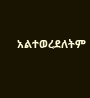አልተወረደለትም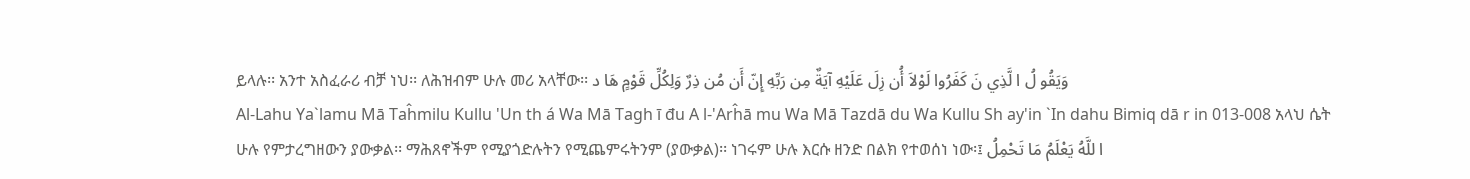ይላሉ፡፡ አንተ አስፈራሪ ብቻ ነህ፡፡ ለሕዝብም ሁሉ መሪ አላቸው፡፡ وَيَقُو لُ ا لَّذِي نَ كَفَرُوا لَوْلاَ أُن زِلَ عَلَيْهِ آيَةٌ مِن رَبِّهِ إِنّ أَن مُن ذِرٌ وَلِكُلِّ قَوْمٍ هَا د
Al-Lahu Ya`lamu Mā Taĥmilu Kullu 'Un th á Wa Mā Tagh ī đu A l-'Arĥā mu Wa Mā Tazdā du Wa Kullu Sh ay'in `In dahu Bimiq dā r in 013-008 አላህ ሴት ሁሉ የምታረግዘውን ያውቃል፡፡ ማሕጸኖችም የሚያጎድሉትን የሚጨምሩትንም (ያውቃል)፡፡ ነገሩም ሁሉ እርሱ ዘንድ በልክ የተወሰነ ነው፡፤ ا للَّهُ يَعْلَمُ مَا تَحْمِلُ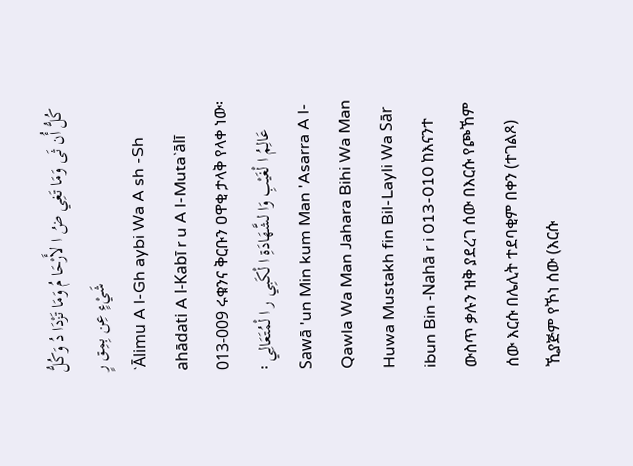كُلُّ أُن ثَى وَمَا تَغِي ضُ ا لأَرْحَا مُ وَمَا تَزْدَا دُ وَكُلُّ شَيْءٍ عِن بِمِق رٍ
`Ālimu A l-Gh aybi Wa A sh -Sh ahādati A l-Kabī r u A l-Muta`ālī 013-009 ሩቁንና ቅርቡን ዐዋቂ ታላቅ የላቀ ነው፡፡ عَالِمُ ا لْغَيْبِ وَا لشَّهَادَةِ ا لْكَبِي ر ا لْمُتَعَالِي
Sawā 'un Min kum Man 'Asarra A l-Qawla Wa Man Jahara Bihi Wa Man Huwa Mustakh fin Bil-Layli Wa Sār ibun Bin -Nahā r i 013-010 ከእናንተ ውስጥ ቃሉን ዝቅ ያደረገ ሰው በእርሱ የጮኸም ሰው እርሱ በሌሊት ተደባቂም በቀን (ተገልጾ) ኺያጅም የኾነ ሰው (እርሱ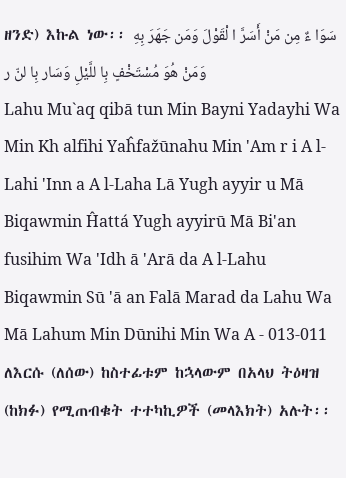ዘንድ) እኩል ነው፡፡ سَوَا ءٌ مِن مَنْ أَسَرَّ ا لْقَوْلَ وَمَن جَهَرَ بِهِ وَمَنْ هُوَ مُسْتَخْفٍ بِا للَّيْلِ وَسَار بِا لنّ ر
Lahu Mu`aq qibā tun Min Bayni Yadayhi Wa Min Kh alfihi Yaĥfažūnahu Min 'Am r i A l-Lahi 'Inn a A l-Laha Lā Yugh ayyir u Mā Biqawmin Ĥattá Yugh ayyirū Mā Bi'an fusihim Wa 'Idh ā 'Arā da A l-Lahu Biqawmin Sū 'ā an Falā Marad da Lahu Wa Mā Lahum Min Dūnihi Min Wa A - 013-011 ለእርሱ (ለሰው) ከስተፊቱም ከኋላውም በአላህ ትዕዛዝ (ከክፉ) የሚጠብቁት ተተካኪዎች (መላእክት) አሉት፡፡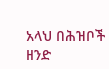አላህ በሕዝቦች ዘንድ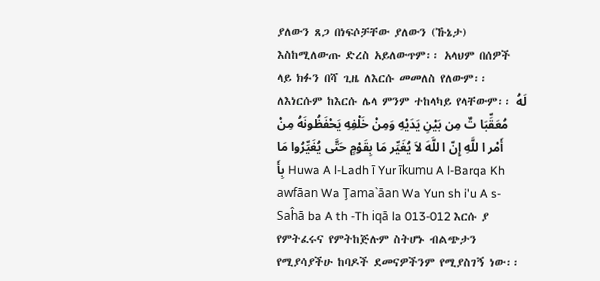ያለውን ጸጋ በነፍሶቻቸው ያለውን (ኹኔታ) እስከሚለውጡ ድረስ አይለውጥም፡፡ አላህም በሰዎች ላይ ክፉን በሻ ጊዜ ለእርሱ መመለስ የለውም፡፡ ለእነርሱም ከእርሱ ሌላ ምንም ተከላካይ የላቸውም፡፡ لَهُ مُعَقِّبَا تٌ مِن بَيْنِ يَدَيْهِ وَمِنْ خَلْفِهِ يَحْفَظُونَهُ مِنْ أَمْر ا للَّهِ إِنّ ا للَّهَ لاَ يُغَيِّر مَا بِقَوْمٍ حَتَّى يُغَيِّرُوا مَا بِأَ Huwa A l-Ladh ī Yur īkumu A l-Barqa Kh awfāan Wa Ţama`āan Wa Yun sh i'u A s-Saĥā ba A th -Th iqā la 013-012 እርሱ ያ የምትፈሩና የምትከጅሉም ስትሆኑ ብልጭታን የሚያሳያችሁ ከባዶች ደመናዎችንም የሚያስገኝ ነው፡፡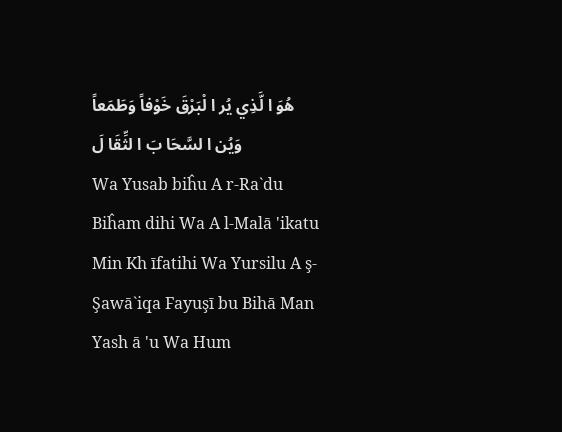هُوَ ا لَّذِي يُر ا لْبَرْقَ خَوْفاً وَطَمَعاً وَيُن ا لسَّحَا بَ ا لثِّقَا لَ
Wa Yusab biĥu A r-Ra`du Biĥam dihi Wa A l-Malā 'ikatu Min Kh īfatihi Wa Yursilu A ş-Şawā`iqa Fayuşī bu Bihā Man Yash ā 'u Wa Hum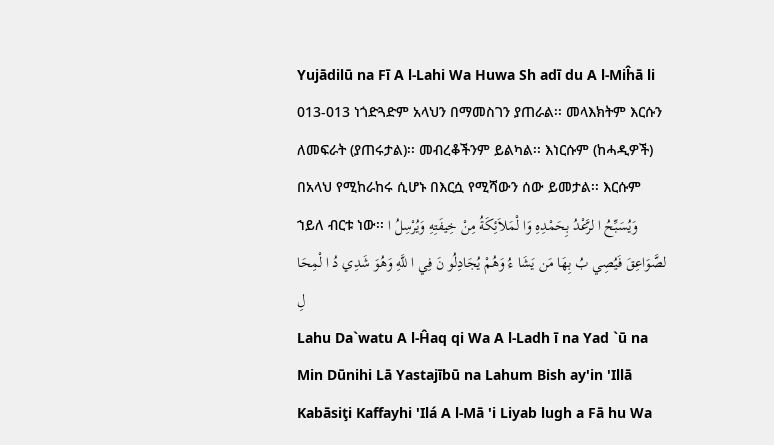Yujādilū na Fī A l-Lahi Wa Huwa Sh adī du A l-Miĥā li 013-013 ነጎድጓድም አላህን በማመስገን ያጠራል፡፡ መላእክትም እርሱን ለመፍራት (ያጠሩታል)፡፡ መብረቆችንም ይልካል፡፡ እነርሱም (ከሓዲዎች) በአላህ የሚከራከሩ ሲሆኑ በእርሷ የሚሻውን ሰው ይመታል፡፡ እርሱም ኀይለ ብርቱ ነው፡፡ وَيُسَبِّحُ ا لرَّعْدُ بِحَمْدِهِ وَا لْمَلاَئِكَةُ مِنْ خِيفَتِهِ وَيُرْسِلُ ا لصَّوَاعِقَ فَيُصِي بُ بِهَا مَن يَشَا ءُ وَهُمْ يُجَادِلُو نَ فِي ا للَّهِ وَهُوَ شَدِي دُ ا لْمِحَا لِ
Lahu Da`watu A l-Ĥaq qi Wa A l-Ladh ī na Yad `ū na Min Dūnihi Lā Yastajībū na Lahum Bish ay'in 'Illā Kabāsiţi Kaffayhi 'Ilá A l-Mā 'i Liyab lugh a Fā hu Wa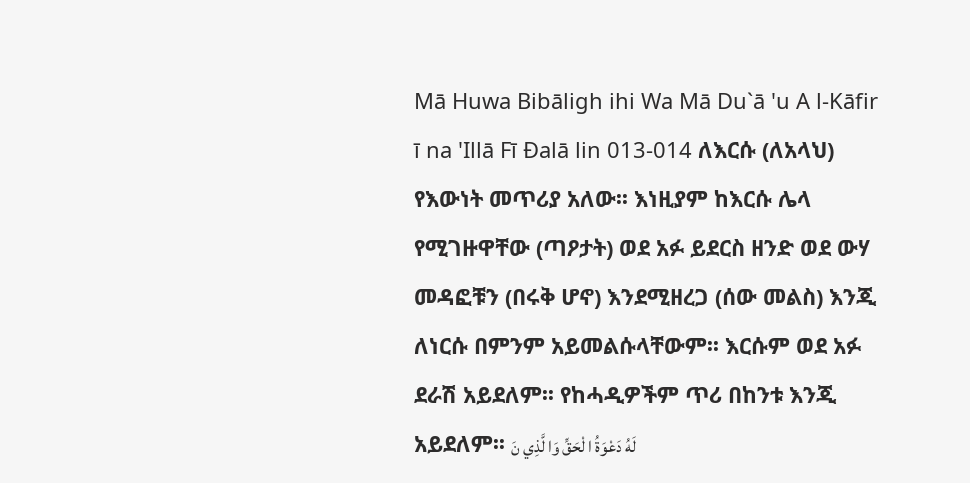Mā Huwa Bibāligh ihi Wa Mā Du`ā 'u A l-Kāfir ī na 'Illā Fī Đalā lin 013-014 ለእርሱ (ለአላህ) የእውነት መጥሪያ አለው፡፡ እነዚያም ከእርሱ ሌላ የሚገዙዋቸው (ጣዖታት) ወደ አፉ ይደርስ ዘንድ ወደ ውሃ መዳፎቹን (በሩቅ ሆኖ) እንደሚዘረጋ (ሰው መልስ) እንጂ ለነርሱ በምንም አይመልሱላቸውም፡፡ እርሱም ወደ አፉ ደራሽ አይደለም፡፡ የከሓዲዎችም ጥሪ በከንቱ እንጂ አይደለም፡፡ لَهُ دَعْوَةُ ا لْحَقِّ وَا لَّذِي نَ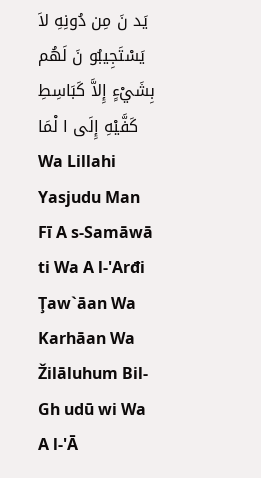يَد نَ مِن دُونِهِ لاَ يَسْتَجِيبُو نَ لَهُم بِشَيْءٍ إِلاَّ كَبَاسِطِ كَفَّيْهِ إِلَى ا لْمَا
Wa Lillahi Yasjudu Man Fī A s-Samāwā ti Wa A l-'Arđi Ţaw`āan Wa Karhāan Wa Žilāluhum Bil-Gh udū wi Wa A l-'Ā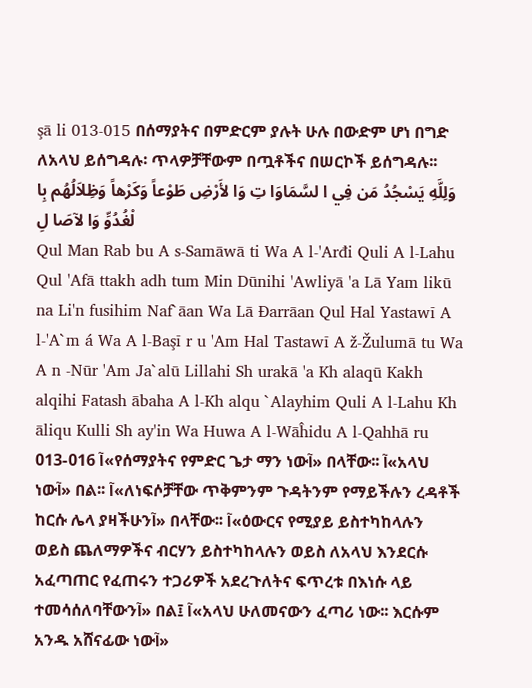şā li 013-015 በሰማያትና በምድርም ያሉት ሁሉ በውድም ሆነ በግድ ለአላህ ይሰግዳሉ፡ ጥላዎቻቸውም በጧቶችና በሠርኮች ይሰግዳሉ፡፡ وَلِلَّهِ يَسْجُدُ مَن فِي ا لسَّمَاوَا تِ وَا لأَرْضِ طَوْعاً وَكَرْهاً وَظِلاَلُهُم بِا لْغُدُوِّ وَا لآصَا لِ
Qul Man Rab bu A s-Samāwā ti Wa A l-'Arđi Quli A l-Lahu Qul 'Afā ttakh adh tum Min Dūnihi 'Awliyā 'a Lā Yam likū na Li'n fusihim Naf`āan Wa Lā Đarrāan Qul Hal Yastawī A l-'A`m á Wa A l-Başī r u 'Am Hal Tastawī A ž-Žulumā tu Wa A n -Nūr 'Am Ja`alū Lillahi Sh urakā 'a Kh alaqū Kakh alqihi Fatash ābaha A l-Kh alqu `Alayhim Quli A l-Lahu Kh āliqu Kulli Sh ay'in Wa Huwa A l-Wāĥidu A l-Qahhā ru 013-016 آ«የሰማያትና የምድር ጌታ ማን ነውآ» በላቸው፡፡ آ«አላህ ነውآ» በል፡፡ آ«ለነፍሶቻቸው ጥቅምንም ጉዳትንም የማይችሉን ረዳቶች ከርሱ ሌላ ያዛችሁንآ» በላቸው፡፡ آ«ዕውርና የሚያይ ይስተካከላሉን ወይስ ጨለማዎችና ብርሃን ይስተካከላሉን ወይስ ለአላህ እንደርሱ አፈጣጠር የፈጠሩን ተጋሪዎች አደረጉለትና ፍጥረቱ በእነሱ ላይ ተመሳሰለባቸውንآ» በል፤ آ«አላህ ሁለመናውን ፈጣሪ ነው፡፡ እርሱም አንዱ አሸናፊው ነውآ»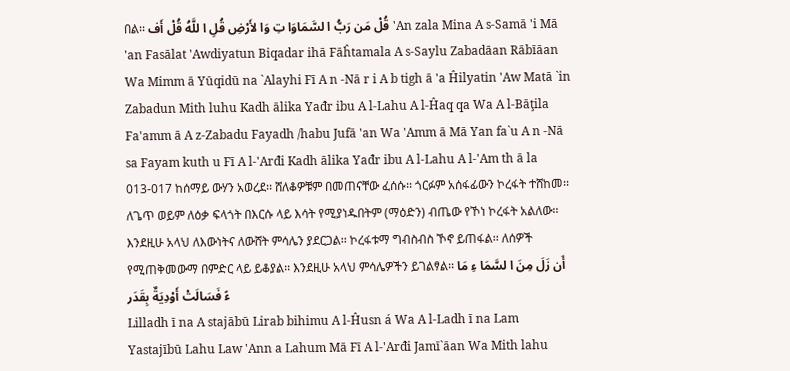በል፡፡ قُلْ مَن رَبُّ ا لسَّمَاوَا تِ وَا لأَرْضِ قُلِ ا للَّهُ قُلْ أَف 'An zala Mina A s-Samā 'i Mā 'an Fasālat 'Awdiyatun Biqadar ihā Fāĥtamala A s-Saylu Zabadāan Rābīāan Wa Mimm ā Yūqidū na `Alayhi Fī A n -Nā r i A b tigh ā 'a Ĥilyatin 'Aw Matā `in Zabadun Mith luhu Kadh ālika Yađr ibu A l-Lahu A l-Ĥaq qa Wa A l-Bāţila Fa'amm ā A z-Zabadu Fayadh /habu Jufā 'an Wa 'Amm ā Mā Yan fa`u A n -Nā sa Fayam kuth u Fī A l-'Arđi Kadh ālika Yađr ibu A l-Lahu A l-'Am th ā la 013-017 ከሰማይ ውሃን አወረደ፡፡ ሸለቆዎቹም በመጠናቸው ፈሰሱ፡፡ ጎርፉም አሰፋፊውን ኮረፋት ተሸከመ፡፡ ለጌጥ ወይም ለዕቃ ፍላጎት በእርሱ ላይ እሳት የሚያነዱበትም (ማዕድን) ብጤው የኾነ ኮረፋት አልለው፡፡ እንደዚሁ አላህ ለእውነትና ለውሸት ምሳሌን ያደርጋል፡፡ ኮረፋቱማ ግብስብስ ኾኖ ይጠፋል፡፡ ለሰዎች የሚጠቅመውማ በምድር ላይ ይቆያል፡፡ እንደዚሁ አላህ ምሳሌዎችን ይገልፃል፡፡ أَن زَلَ مِنَ ا لسَّمَا ءِ مَا ءً فَسَالَتْ أَوْدِيَةٌ بِقَدَر
Lilladh ī na A stajābū Lirab bihimu A l-Ĥusn á Wa A l-Ladh ī na Lam Yastajībū Lahu Law 'Ann a Lahum Mā Fī A l-'Arđi Jamī`āan Wa Mith lahu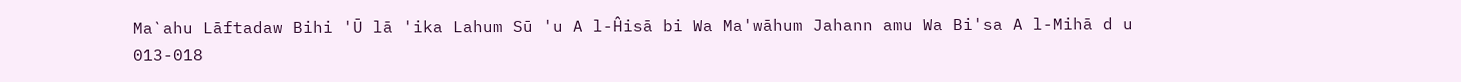Ma`ahu Lāftadaw Bihi 'Ū lā 'ika Lahum Sū 'u A l-Ĥisā bi Wa Ma'wāhum Jahann amu Wa Bi'sa A l-Mihā d u 013-018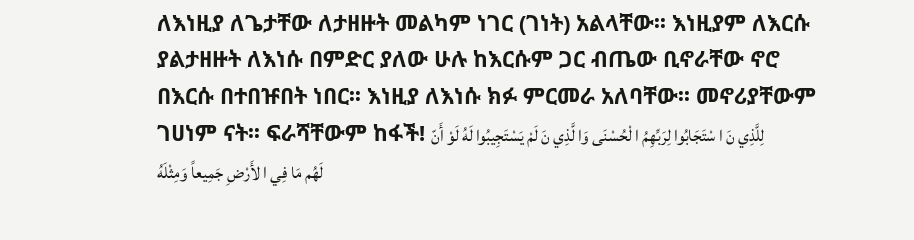ለእነዚያ ለጌታቸው ለታዘዙት መልካም ነገር (ገነት) አልላቸው፡፡ እነዚያም ለእርሱ ያልታዘዙት ለእነሱ በምድር ያለው ሁሉ ከእርሱም ጋር ብጤው ቢኖራቸው ኖሮ በእርሱ በተበዡበት ነበር፡፡ እነዚያ ለእነሱ ክፉ ምርመራ አለባቸው፡፡ መኖሪያቸውም ገሀነም ናት፡፡ ፍራሻቸውም ከፋች! لِلَّذِي نَ ا سْتَجَابُوا لِرَبِّهِمُ ا لْحُسْنَى وَا لَّذِي نَ لَمْ يَسْتَجِيبُوا لَهُ لَوْ أَنّ لَهُم مَا فِي ا لأَرْضِ جَمِيعاً وَمِثْلَهُ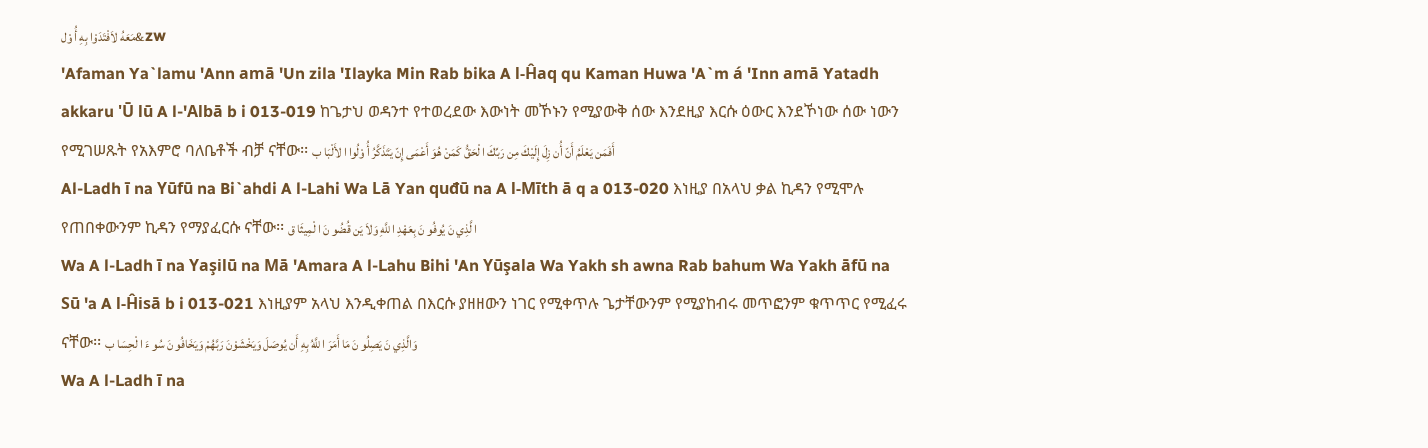مَعَهُ لاَفْتَدَوْا بِهِ أُ وْل&zw
'Afaman Ya`lamu 'Ann amā 'Un zila 'Ilayka Min Rab bika A l-Ĥaq qu Kaman Huwa 'A`m á 'Inn amā Yatadh akkaru 'Ū lū A l-'Albā b i 013-019 ከጌታህ ወዳንተ የተወረደው እውነት መኾኑን የሚያውቅ ሰው እንደዚያ እርሱ ዕውር እንደኾነው ሰው ነውን የሚገሠጹት የአእምሮ ባለቤቶች ብቻ ናቸው፡፡ أَفَمَن يَعْلَمُ أَنّ أُن زِلَ إِلَيْكَ مِن رَبِّكَ ا لْحَقُّ كَمَنْ هُوَ أَعْمَى إِنّ يَتَذَكَّرُ أُ وْلُوا ا لأَلْبَا ب
Al-Ladh ī na Yūfū na Bi`ahdi A l-Lahi Wa Lā Yan quđū na A l-Mīth ā q a 013-020 እነዚያ በአላህ ቃል ኪዳን የሚሞሉ የጠበቀውንም ኪዳን የማያፈርሱ ናቸው፡፡ ا لَّذِي نَ يُوفُو نَ بِعَهْدِ ا للَّهِ وَلاَ يَن قُضُو نَ ا لْمِيثَا ق
Wa A l-Ladh ī na Yaşilū na Mā 'Amara A l-Lahu Bihi 'An Yūşala Wa Yakh sh awna Rab bahum Wa Yakh āfū na Sū 'a A l-Ĥisā b i 013-021 እነዚያም አላህ እንዲቀጠል በእርሱ ያዘዘውን ነገር የሚቀጥሉ ጌታቸውንም የሚያከብሩ መጥፎንም ቁጥጥር የሚፈሩ ናቸው፡፡ وَالَّذِي نَ يَصِلُو نَ مَا أَمَرَ ا للَّهُ بِهِ أَن يُوصَلَ وَيَخْشَوْنَ رَبَّهُمْ وَيَخَافُو نَ سُو ءَ ا لْحِسَا ب
Wa A l-Ladh ī na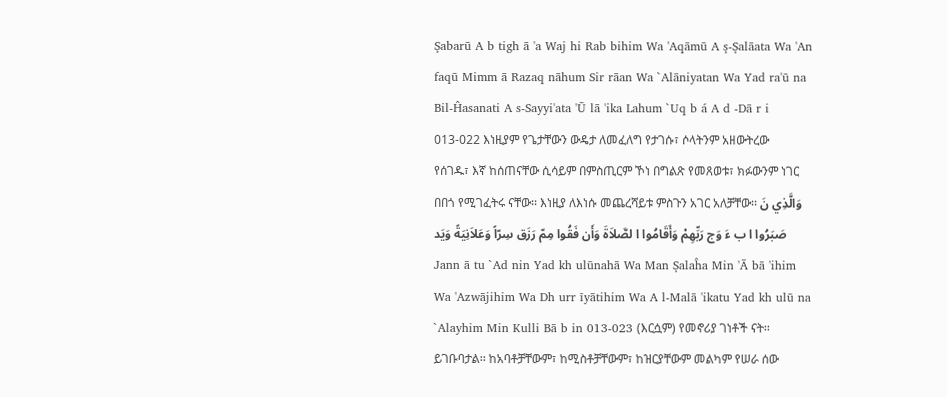Şabarū A b tigh ā 'a Waj hi Rab bihim Wa 'Aqāmū A ş-Şalāata Wa 'An faqū Mimm ā Razaq nāhum Sir rāan Wa `Alāniyatan Wa Yad ra'ū na Bil-Ĥasanati A s-Sayyi'ata 'Ū lā 'ika Lahum `Uq b á A d -Dā r i 013-022 እነዚያም የጌታቸውን ውዴታ ለመፈለግ የታገሱ፣ ሶላትንም አዘውትረው የሰገዱ፣ እኛ ከሰጠናቸው ሲሳይም በምስጢርም ኾነ በግልጽ የመጸወቱ፣ ክፉውንም ነገር በበጎ የሚገፈትሩ ናቸው፡፡ እነዚያ ለእነሱ መጨረሻይቱ ምስጉን አገር አለቻቸው፡፡ وَالَّذِي نَ صَبَرُوا ا ب ءَ وَج رَبِّهِمْ وَأَقَامُوا ا لصَّلاَةَ وَأَن فَقُوا مِمّ رَزَق سِرّاً وَعَلاَنِيَةً وَيَد
Jann ā tu `Ad nin Yad kh ulūnahā Wa Man Şalaĥa Min 'Ā bā 'ihim Wa 'Azwājihim Wa Dh urr īyātihim Wa A l-Malā 'ikatu Yad kh ulū na `Alayhim Min Kulli Bā b in 013-023 (እርሷም) የመኖሪያ ገነቶች ናት፡፡ ይገቡባታል፡፡ ከአባቶቻቸውም፣ ከሚስቶቻቸውም፣ ከዝርያቸውም መልካም የሠራ ሰው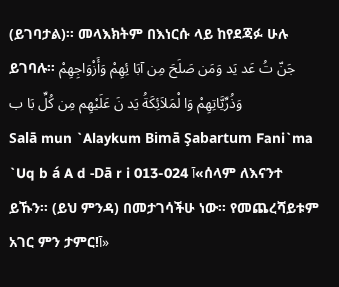(ይገባታል)፡፡ መላእክትም በእነርሱ ላይ ከየደጃፉ ሁሉ ይገባሉ፡፡ جَنّ تُ عَد يَد وَمَن صَلَحَ مِن آبَا ئِهِمْ وَأَزْوَاجِهِمْ وَذُرِّيَّاتِهِمْ وَا لْمَلاَئِكَةُ يَد نَ عَلَيْهِم مِن كُلِّ بَا ب
Salā mun `Alaykum Bimā Şabartum Fani`ma `Uq b á A d -Dā r i 013-024 آ«ሰላም ለእናንተ ይኹን፡፡ (ይህ ምንዳ) በመታገሳችሁ ነው፡፡ የመጨረሻይቱም አገር ምን ታምር!آ»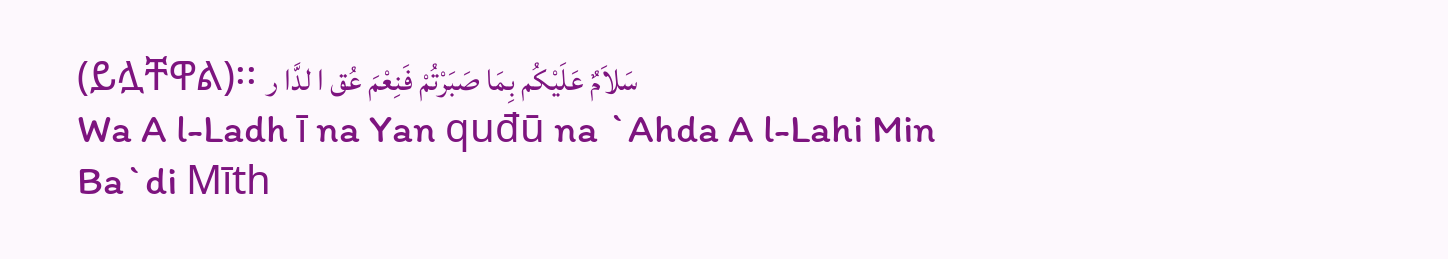(ይሏቸዋል)፡፡ سَلاَمٌ عَلَيْكُم بِمَا صَبَرْتُمْ فَنِعْمَ عُق ا لدَّا ر
Wa A l-Ladh ī na Yan quđū na `Ahda A l-Lahi Min Ba`di Mīth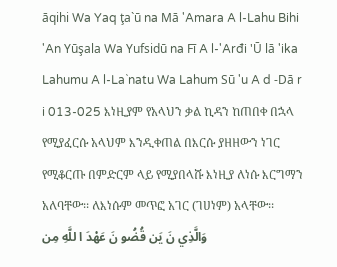āqihi Wa Yaq ţa`ū na Mā 'Amara A l-Lahu Bihi 'An Yūşala Wa Yufsidū na Fī A l-'Arđi 'Ū lā 'ika Lahumu A l-La`natu Wa Lahum Sū 'u A d -Dā r i 013-025 እነዚያም የአላህን ቃል ኪዳን ከጠበቀ በኋላ የሚያፈርሱ አላህም እንዲቀጠል በእርሱ ያዘዘውን ነገር የሚቆርጡ በምድርም ላይ የሚያበላሹ እነዚያ ለነሱ እርግማን አለባቸው፡፡ ለእነሱም መጥፎ አገር (ገሀነም) አላቸው፡፡ وَالَّذِي نَ يَن قُضُو نَ عَهْدَ ا للَّهِ مِن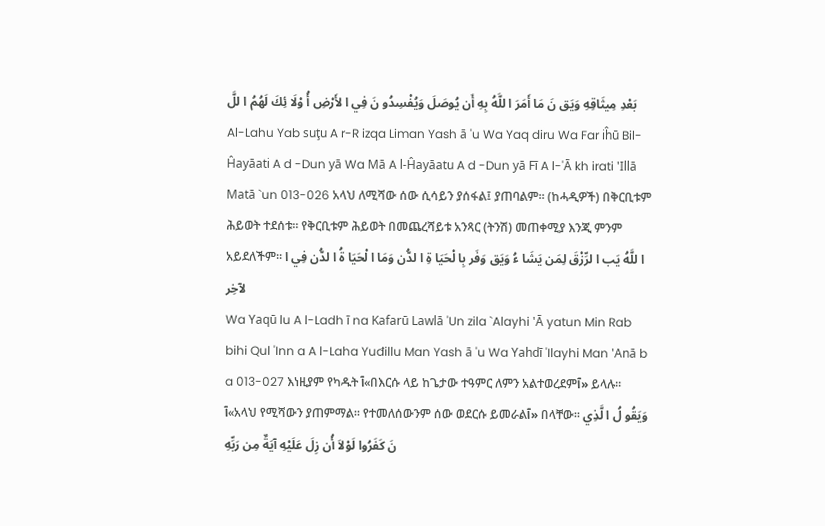بَعْدِ مِيثَاقِهِ وَيَق نَ مَا أَمَرَ ا للَّهُ بِهِ أَن يُوصَلَ وَيُفْسِدُو نَ فِي ا لأَرْضِ أُ وْلَا ئِكَ لَهُمُ ا للَّ
Al-Lahu Yab suţu A r-R izqa Liman Yash ā 'u Wa Yaq diru Wa Far iĥū Bil-Ĥayāati A d -Dun yā Wa Mā A l-Ĥayāatu A d -Dun yā Fī A l-'Ā kh irati 'Illā Matā `un 013-026 አላህ ለሚሻው ሰው ሲሳይን ያሰፋል፤ ያጠባልም፡፡ (ከሓዲዎች) በቅርቢቱም ሕይወት ተደሰቱ፡፡ የቅርቢቱም ሕይወት በመጨረሻይቱ አንጻር (ትንሽ) መጠቀሚያ እንጂ ምንም አይደለችም፡፡ ا للَّهُ يَب ا لرِّزْقَ لِمَن يَشَا ءُ وَيَق وَفَر بِا لْحَيَا ةِ ا لدُّن وَمَا ا لْحَيَا ةُ ا لدُّن فِي ا لآخِر
Wa Yaqū lu A l-Ladh ī na Kafarū Lawlā 'Un zila `Alayhi 'Ā yatun Min Rab bihi Qul 'Inn a A l-Laha Yuđillu Man Yash ā 'u Wa Yahdī 'Ilayhi Man 'Anā b a 013-027 እነዚያም የካዱት آ«በእርሱ ላይ ከጌታው ተዓምር ለምን አልተወረደምآ» ይላሉ፡፡ آ«አላህ የሚሻውን ያጠምማል፡፡ የተመለሰውንም ሰው ወደርሱ ይመራልآ» በላቸው፡፡ وَيَقُو لُ ا لَّذِي نَ كَفَرُوا لَوْلاَ أُن زِلَ عَلَيْهِ آيَةٌ مِن رَبِّهِ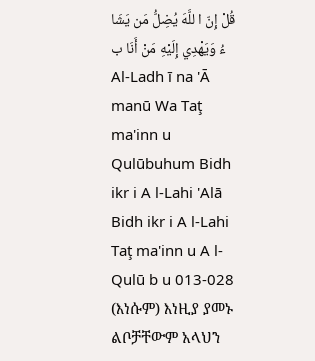قُلْ إِنّ ا للَّهَ يُضِلُّ مَن يَشَا ءُ وَيَهْدِي إِلَيْهِ مَنْ أَنَا ب
Al-Ladh ī na 'Ā manū Wa Taţ ma'inn u Qulūbuhum Bidh ikr i A l-Lahi 'Alā Bidh ikr i A l-Lahi Taţ ma'inn u A l-Qulū b u 013-028 (እነሱም) እነዚያ ያመኑ ልቦቻቸውም አላህን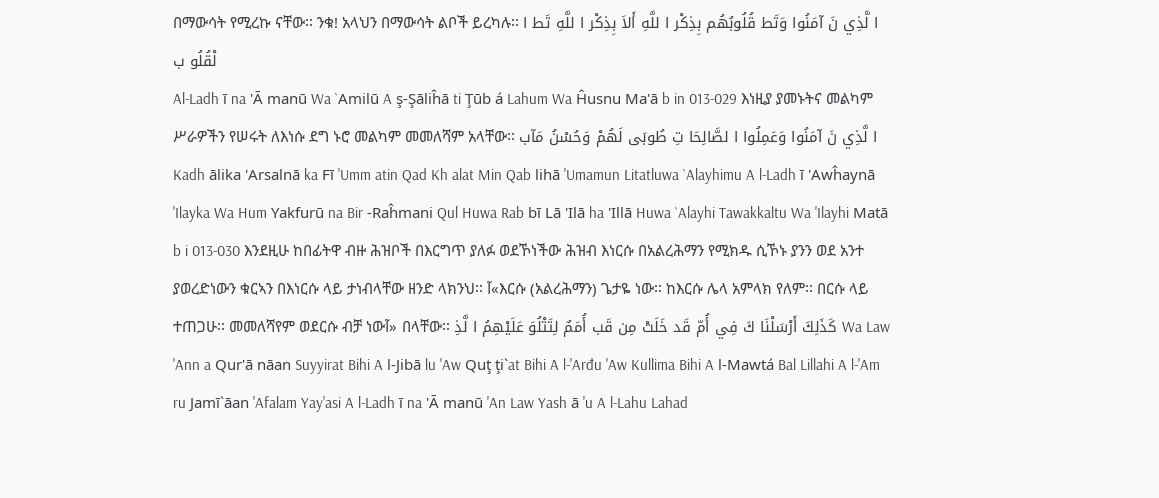በማውሳት የሚረኩ ናቸው፡፡ ንቁ! አላህን በማውሳት ልቦች ይረካሉ፡፡ ا لَّذِي نَ آمَنُوا وَتَط قُلُوبُهُم بِذِكْر ا للَّهِ أَلاَ بِذِكْر ا للَّهِ تَط ا لْقُلُو ب
Al-Ladh ī na 'Ā manū Wa `Amilū A ş-Şāliĥā ti Ţūb á Lahum Wa Ĥusnu Ma'ā b in 013-029 እነዚያ ያመኑትና መልካም ሥራዎችን የሠሩት ለእነሱ ደግ ኑሮ መልካም መመለሻም አላቸው፡፡ ا لَّذِي نَ آمَنُوا وَعَمِلُوا ا لصَّالِحَا تِ طُوبَى لَهُمْ وَحُسْنُ مَآب
Kadh ālika 'Arsalnā ka Fī 'Umm atin Qad Kh alat Min Qab lihā 'Umamun Litatluwa `Alayhimu A l-Ladh ī 'Awĥaynā 'Ilayka Wa Hum Yakfurū na Bir -Raĥmani Qul Huwa Rab bī Lā 'Ilā ha 'Illā Huwa `Alayhi Tawakkaltu Wa 'Ilayhi Matā b i 013-030 እንደዚሁ ከበፊትዋ ብዙ ሕዝቦች በእርግጥ ያለፉ ወደኾነችው ሕዝብ እነርሱ በአልረሕማን የሚክዱ ሲኾኑ ያንን ወደ አንተ ያወረድነውን ቁርኣን በእነርሱ ላይ ታነብላቸው ዘንድ ላክንህ፡፡ آ«እርሱ (አልረሕማን) ጌታዬ ነው፡፡ ከእርሱ ሌላ አምላክ የለም፡፡ በርሱ ላይ ተጠጋሁ፡፡ መመለሻየም ወደርሱ ብቻ ነውآ» በላቸው፡፡ كَذَلِكَ أَرْسَلْنَا كَ فِي أُمّ قَد خَلَتْ مِن قَب أُمَمٌ لِتَتْلُوَ عَلَيْهِمُ ا لَّذِ Wa Law 'Ann a Qur'ā nāan Suyyirat Bihi A l-Jibā lu 'Aw Quţ ţi`at Bihi A l-'Arđu 'Aw Kullima Bihi A l-Mawtá Bal Lillahi A l-'Am ru Jamī`āan 'Afalam Yay'asi A l-Ladh ī na 'Ā manū 'An Law Yash ā 'u A l-Lahu Lahad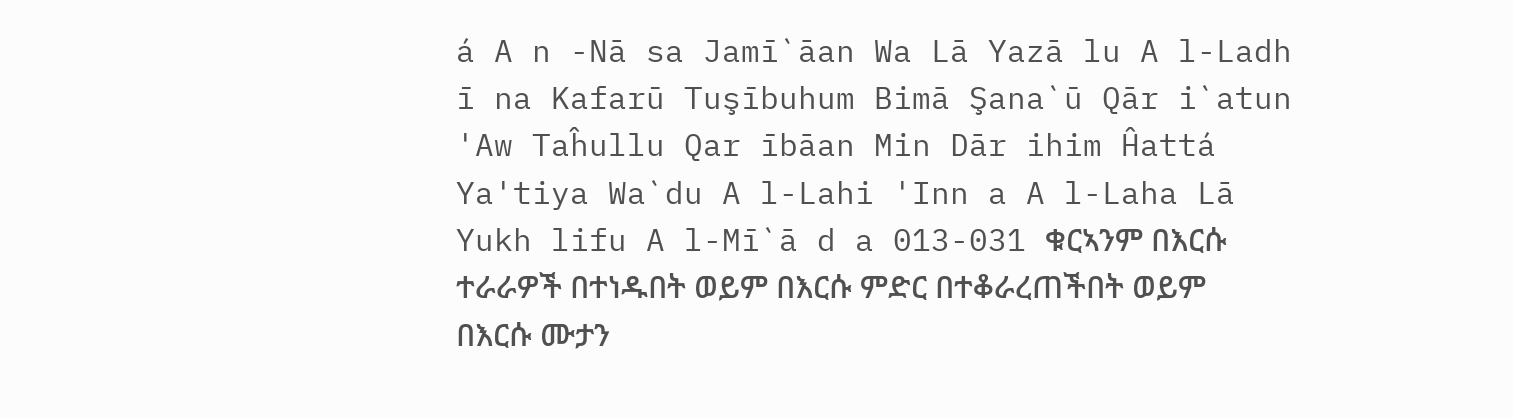á A n -Nā sa Jamī`āan Wa Lā Yazā lu A l-Ladh ī na Kafarū Tuşībuhum Bimā Şana`ū Qār i`atun 'Aw Taĥullu Qar ībāan Min Dār ihim Ĥattá Ya'tiya Wa`du A l-Lahi 'Inn a A l-Laha Lā Yukh lifu A l-Mī`ā d a 013-031 ቁርኣንም በእርሱ ተራራዎች በተነዱበት ወይም በእርሱ ምድር በተቆራረጠችበት ወይም በእርሱ ሙታን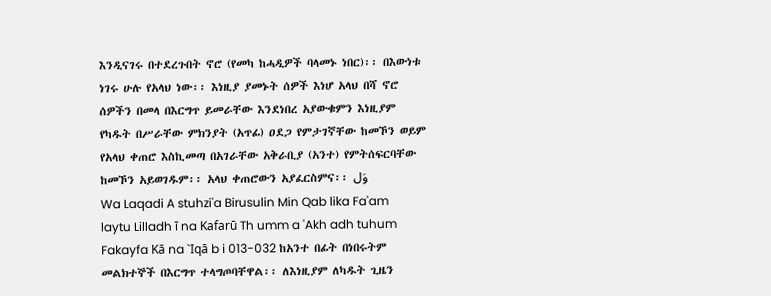እንዲናገሩ በተደረጉበት ኖሮ (የመካ ከሓዲዎች ባላመኑ ነበር)፡፡ በእውነቱ ነገሩ ሁሉ የአላህ ነው፡፡ እነዚያ ያመኑት ሰዎች እነሆ አላህ በሻ ኖሮ ሰዎችን በመላ በእርግጥ ይመራቸው እንደነበረ አያውቁምን እነዚያም የካዱት በሥራቸው ምክንያት (አጥፊ) ዐደጋ የምታገኛቸው ከመኾን ወይም የአላህ ቀጠሮ እስኪመጣ በአገራቸው አቅራቢያ (አንተ) የምትሰፍርባቸው ከመኾን አይወገዱም፡፡ አላህ ቀጠሮውን አያፈርስምና፡፡ وَل
Wa Laqadi A stuhzi'a Birusulin Min Qab lika Fa'am laytu Lilladh ī na Kafarū Th umm a 'Akh adh tuhum Fakayfa Kā na `Iqā b i 013-032 ከአንተ በፊት በነበሩትም መልክተኞች በእርግጥ ተላግጦባቸዋል፡፡ ለእነዚያም ለካዱት ጊዜን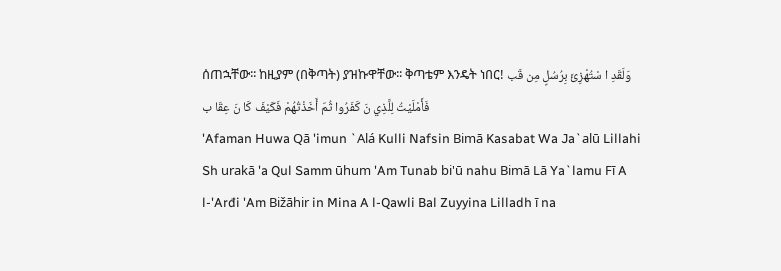ሰጠኋቸው፡፡ ከዚያም (በቅጣት) ያዝኩዋቸው፡፡ ቅጣቴም እንዴት ነበር! وَلَقَدِ ا سْتُهْزِئَ بِرُسُلٍ مِن قَب فَأَمْلَيْتُ لِلَّذِي نَ كَفَرُوا ثُمّ أَخَذْتُهُمْ فَكَيْفَ كَا نَ عِقَا ب
'Afaman Huwa Qā 'imun `Alá Kulli Nafsin Bimā Kasabat Wa Ja`alū Lillahi Sh urakā 'a Qul Samm ūhum 'Am Tunab bi'ū nahu Bimā Lā Ya`lamu Fī A l-'Arđi 'Am Bižāhir in Mina A l-Qawli Bal Zuyyina Lilladh ī na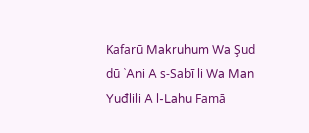Kafarū Makruhum Wa Şud dū `Ani A s-Sabī li Wa Man Yuđlili A l-Lahu Famā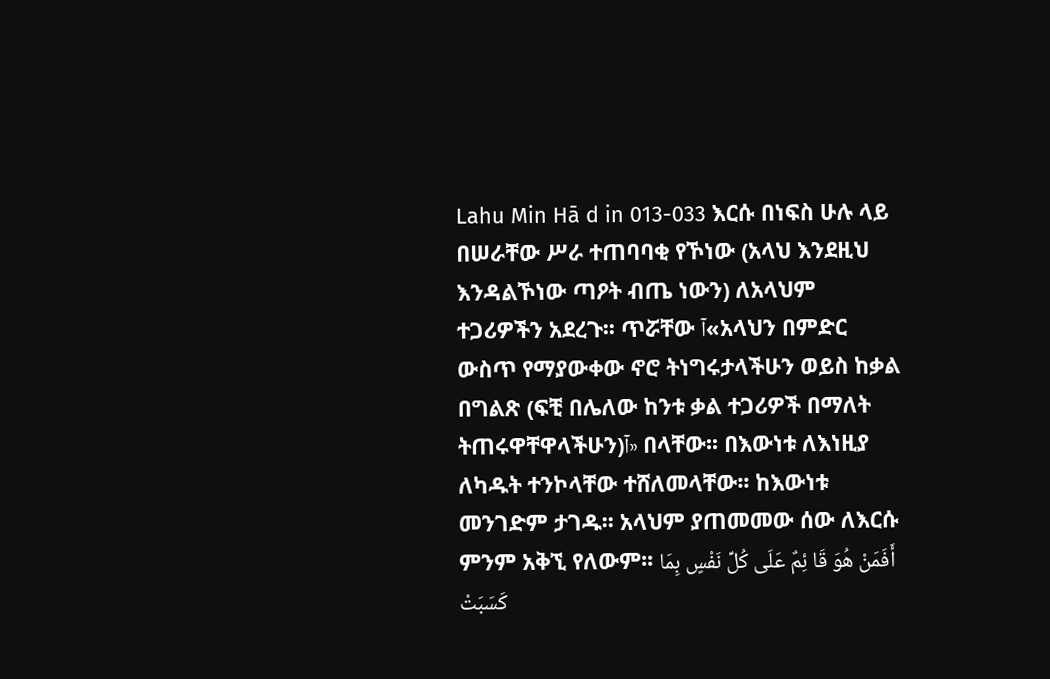Lahu Min Hā d in 013-033 እርሱ በነፍስ ሁሉ ላይ በሠራቸው ሥራ ተጠባባቂ የኾነው (አላህ እንደዚህ እንዳልኾነው ጣዖት ብጤ ነውን) ለአላህም ተጋሪዎችን አደረጉ፡፡ ጥሯቸው آ«አላህን በምድር ውስጥ የማያውቀው ኖሮ ትነግሩታላችሁን ወይስ ከቃል በግልጽ (ፍቺ በሌለው ከንቱ ቃል ተጋሪዎች በማለት ትጠሩዋቸዋላችሁን)آ» በላቸው፡፡ በእውነቱ ለእነዚያ ለካዱት ተንኮላቸው ተሸለመላቸው፡፡ ከእውነቱ መንገድም ታገዱ፡፡ አላህም ያጠመመው ሰው ለእርሱ ምንም አቅኚ የለውም፡፡ أَفَمَنْ هُوَ قَا ئِمٌ عَلَى كُلِّ نَفْسٍ بِمَا كَسَبَتْ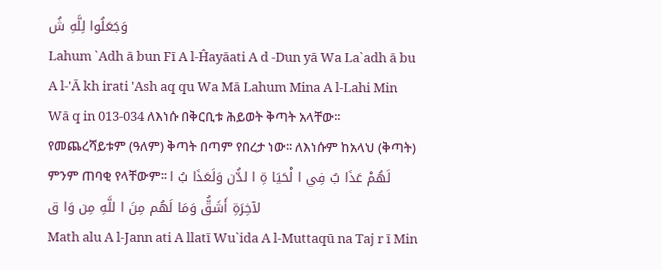وَجَعَلُوا لِلَّهِ شُ
Lahum `Adh ā bun Fī A l-Ĥayāati A d -Dun yā Wa La`adh ā bu A l-'Ā kh irati 'Ash aq qu Wa Mā Lahum Mina A l-Lahi Min Wā q in 013-034 ለእነሱ በቅርቢቱ ሕይወት ቅጣት አላቸው፡፡ የመጨረሻይቱም (ዓለም) ቅጣት በጣም የበረታ ነው፡፡ ለእነሱም ከአላህ (ቅጣት) ምንም ጠባቂ የላቸውም፡፡ لَهُمْ عَذَا بٌ فِي ا لْحَيَا ةِ ا لدُّن وَلَعَذَا بُ ا لآخِرَةِ أَشَقُّ وَمَا لَهُم مِنَ ا للَّهِ مِن وَا ق
Math alu A l-Jann ati A llatī Wu`ida A l-Muttaqū na Taj r ī Min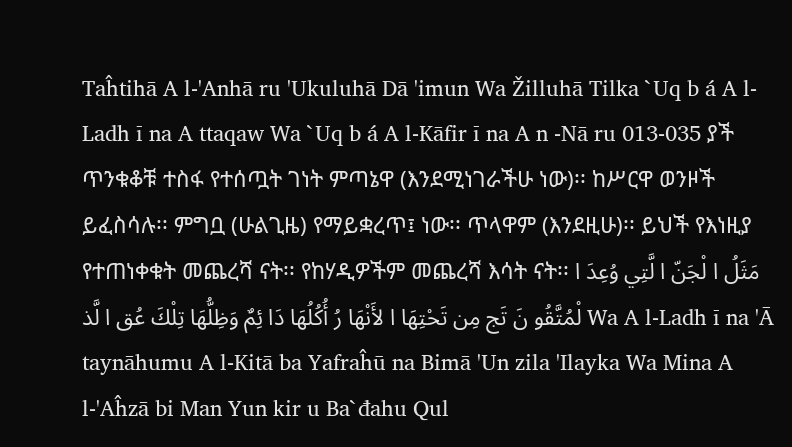Taĥtihā A l-'Anhā ru 'Ukuluhā Dā 'imun Wa Žilluhā Tilka `Uq b á A l-Ladh ī na A ttaqaw Wa `Uq b á A l-Kāfir ī na A n -Nā ru 013-035 ያች ጥንቁቆቹ ተስፋ የተሰጧት ገነት ምጣኔዋ (እንደሚነገራችሁ ነው)፡፡ ከሥርዋ ወንዞች ይፈስሳሉ፡፡ ምግቧ (ሁልጊዜ) የማይቋረጥ፤ ነው፡፡ ጥላዋም (እንደዚሁ)፡፡ ይህች የእነዚያ የተጠነቀቁት መጨረሻ ናት፡፡ የከሃዲዎችም መጨረሻ እሳት ናት፡፡ مَثَلُ ا لْجَنّ ا لَّتِي وُعِدَ ا لْمُتَّقُو نَ تَج مِن تَحْتِهَا ا لأَنْهَا رُ أُكُلُهَا دَا ئِمٌ وَظِلُّهَا تِلْكَ عُق ا لَّذ Wa A l-Ladh ī na 'Ā taynāhumu A l-Kitā ba Yafraĥū na Bimā 'Un zila 'Ilayka Wa Mina A l-'Aĥzā bi Man Yun kir u Ba`đahu Qul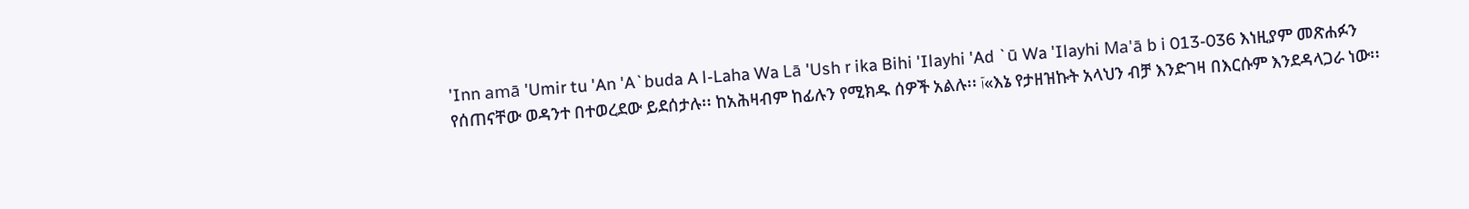'Inn amā 'Umir tu 'An 'A`buda A l-Laha Wa Lā 'Ush r ika Bihi 'Ilayhi 'Ad `ū Wa 'Ilayhi Ma'ā b i 013-036 እነዚያም መጽሐፉን የሰጠናቸው ወዳንተ በተወረደው ይደሰታሉ፡፡ ከአሕዛብም ከፊሉን የሚክዱ ሰዎች አልሉ፡፡ آ«እኔ የታዘዝኩት አላህን ብቻ እንድገዛ በእርሱም እንደዳላጋራ ነው፡፡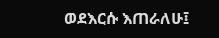ወደእርሱ እጠራለሁ፤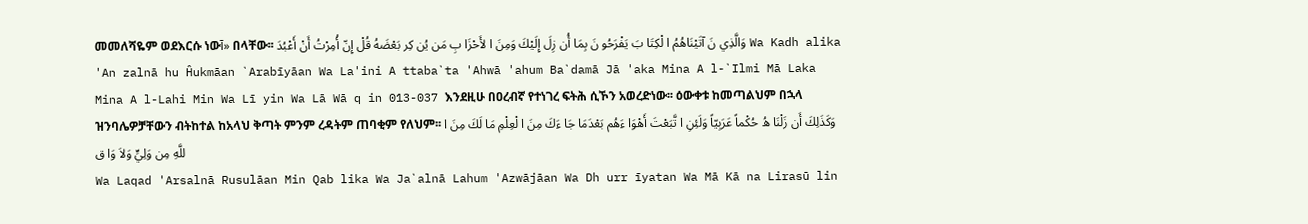መመለሻዬም ወደእርሱ ነውآ» በላቸው፡፡ وَالَّذِي نَ آتَيْنَاهُمُ ا لْكِتَا بَ يَفْرَحُو نَ بِمَا أُن زِلَ إِلَيْكَ وَمِنَ ا لأَحْزَا بِ مَن يُن كِر بَعْضَهُ قُلْ إِنّ أُمِرْتُ أَنْ أَعْبُدَ Wa Kadh alika 'An zalnā hu Ĥukmāan `Arabīyāan Wa La'ini A ttaba`ta 'Ahwā 'ahum Ba`damā Jā 'aka Mina A l-`Ilmi Mā Laka Mina A l-Lahi Min Wa Lī yin Wa Lā Wā q in 013-037 እንደዚሁ በዐረብኛ የተነገረ ፍትሕ ሲኾን አወረድነው፡፡ ዕውቀቱ ከመጣልህም በኋላ ዝንባሌዎቻቸውን ብትከተል ከአላህ ቅጣት ምንም ረዳትም ጠባቂም የለህም፡፡ وَكَذَلِكَ أَن زَلْنَا هُ حُكْماً عَرَبِيّاً وَلَئِنِ ا تَّبَعْتَ أَهْوَا ءَهُم بَعْدَمَا جَا ءَكَ مِنَ ا لْعِلْمِ مَا لَكَ مِنَ ا للَّهِ مِن وَلِيٍّ وَلاَ وَا ق
Wa Laqad 'Arsalnā Rusulāan Min Qab lika Wa Ja`alnā Lahum 'Azwājāan Wa Dh urr īyatan Wa Mā Kā na Lirasū lin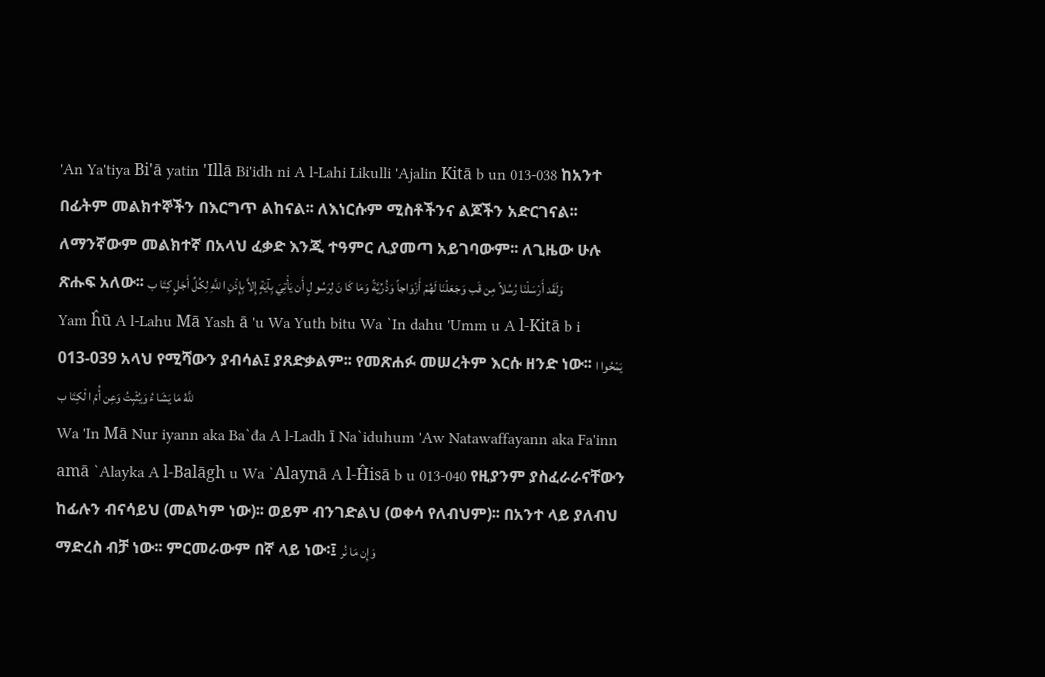'An Ya'tiya Bi'ā yatin 'Illā Bi'idh ni A l-Lahi Likulli 'Ajalin Kitā b un 013-038 ከአንተ በፊትም መልክተኞችን በእርግጥ ልከናል፡፡ ለእነርሱም ሚስቶችንና ልጆችን አድርገናል፡፡ ለማንኛውም መልክተኛ በአላህ ፈቃድ እንጂ ተዓምር ሊያመጣ አይገባውም፡፡ ለጊዜው ሁሉ ጽሑፍ አለው፡፡ وَلَقَد أَرْسَلْنَا رُسُلاً مِن قَب وَجَعَلْنَا لَهُمْ أَزْوَاجاً وَذُرِّيَّةً وَمَا كَا نَ لِرَسُو لٍ أَن يَأْتِيَ بِآيَةٍ إِلاَّ بِإِذْنِ ا للَّهِ لِكُلِّ أَجَلٍ كِتَا ب
Yam ĥū A l-Lahu Mā Yash ā 'u Wa Yuth bitu Wa `In dahu 'Umm u A l-Kitā b i 013-039 አላህ የሚሻውን ያብሳል፤ ያጸድቃልም፡፡ የመጽሐፉ መሠረትም እርሱ ዘንድ ነው፡፡ يَمْحُوا ا للَّهُ مَا يَشَا ءُ وَيُثْبِتُ وَعِن أُمّ ا لْكِتَا ب
Wa 'In Mā Nur iyann aka Ba`đa A l-Ladh ī Na`iduhum 'Aw Natawaffayann aka Fa'inn amā `Alayka A l-Balāgh u Wa `Alaynā A l-Ĥisā b u 013-040 የዚያንም ያስፈራራናቸውን ከፊሉን ብናሳይህ (መልካም ነው)፡፡ ወይም ብንገድልህ (ወቀሳ የለብህም)፡፡ በአንተ ላይ ያለብህ ማድረስ ብቻ ነው፡፡ ምርመራውም በኛ ላይ ነው፡፤ وَإِن مَا نُر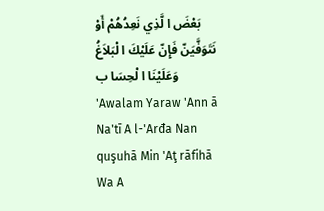بَعْضَ ا لَّذِي نَعِدُهُمْ أَوْ نَتَوَفَّيَنّ فَإِنّ عَلَيْكَ ا لْبَلاَغُ وَعَلَيْنَا ا لْحِسَا ب
'Awalam Yaraw 'Ann ā Na'tī A l-'Arđa Nan quşuhā Min 'Aţ rāfihā Wa A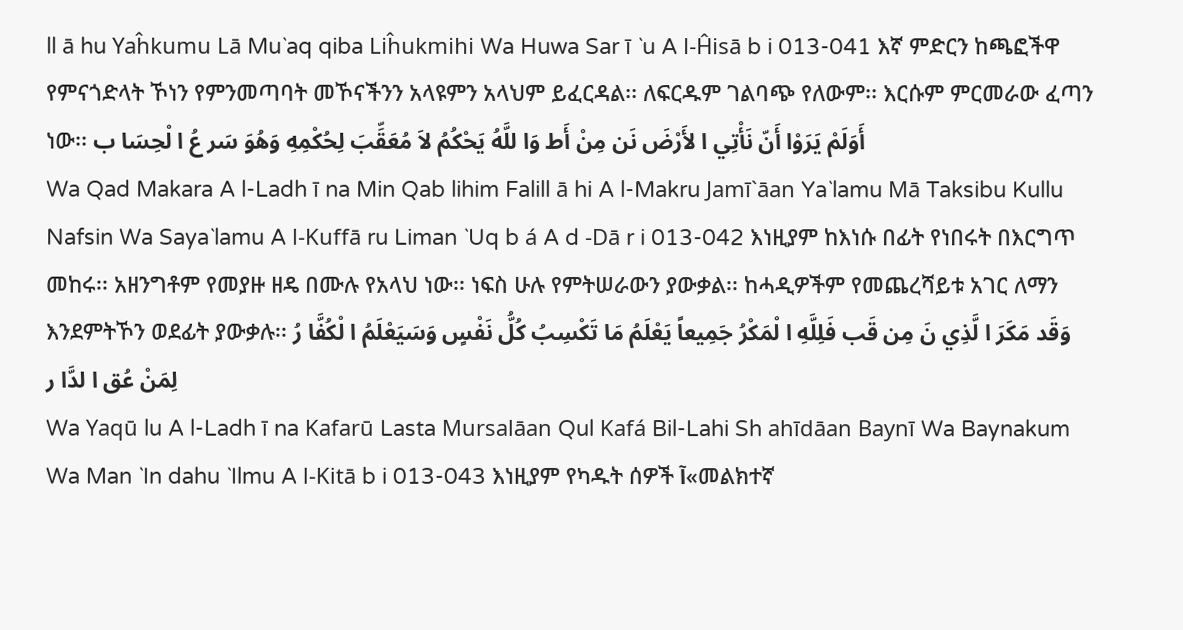ll ā hu Yaĥkumu Lā Mu`aq qiba Liĥukmihi Wa Huwa Sar ī `u A l-Ĥisā b i 013-041 እኛ ምድርን ከጫፎችዋ የምናጎድላት ኾነን የምንመጣባት መኾናችንን አላዩምን አላህም ይፈርዳል፡፡ ለፍርዱም ገልባጭ የለውም፡፡ እርሱም ምርመራው ፈጣን ነው፡፡ أَوَلَمْ يَرَوْا أَنّ نَأْتِي ا لأَرْضَ نَن مِنْ أَط وَا للَّهُ يَحْكُمُ لاَ مُعَقِّبَ لِحُكْمِهِ وَهُوَ سَر عُ ا لْحِسَا ب
Wa Qad Makara A l-Ladh ī na Min Qab lihim Falill ā hi A l-Makru Jamī`āan Ya`lamu Mā Taksibu Kullu Nafsin Wa Saya`lamu A l-Kuffā ru Liman `Uq b á A d -Dā r i 013-042 እነዚያም ከእነሱ በፊት የነበሩት በእርግጥ መከሩ፡፡ አዘንግቶም የመያዙ ዘዴ በሙሉ የአላህ ነው፡፡ ነፍስ ሁሉ የምትሠራውን ያውቃል፡፡ ከሓዲዎችም የመጨረሻይቱ አገር ለማን እንደምትኾን ወደፊት ያውቃሉ፡፡ وَقَد مَكَرَ ا لَّذِي نَ مِن قَب فَلِلَّهِ ا لْمَكْرُ جَمِيعاً يَعْلَمُ مَا تَكْسِبُ كُلُّ نَفْسٍ وَسَيَعْلَمُ ا لْكُفَّا رُ لِمَنْ عُق ا لدَّا ر
Wa Yaqū lu A l-Ladh ī na Kafarū Lasta Mursalāan Qul Kafá Bil-Lahi Sh ahīdāan Baynī Wa Baynakum Wa Man `In dahu `Ilmu A l-Kitā b i 013-043 እነዚያም የካዱት ሰዎች آ«መልክተኛ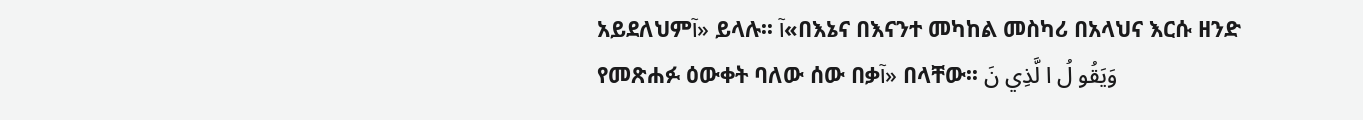አይደለህምآ» ይላሉ፡፡ آ«በእኔና በእናንተ መካከል መስካሪ በአላህና እርሱ ዘንድ የመጽሐፉ ዕውቀት ባለው ሰው በቃآ» በላቸው፡፡ وَيَقُو لُ ا لَّذِي نَ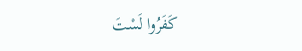كَفَرُوا لَسْتَ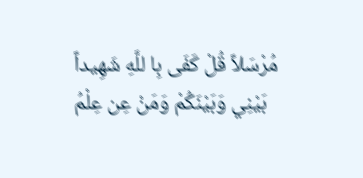مُرْسَلاً قُلْ كَفَى بِا للَّهِ شَهِيداً بَيْنِي وَبَيْنَكُمْ وَمَنْ عِن عِلْمُ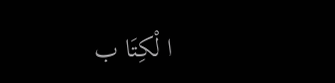ا لْكِتَا ب